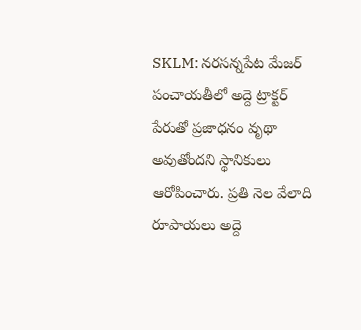SKLM: నరసన్నపేట మేజర్ పంచాయతీలో అద్దె ట్రాక్టర్ పేరుతో ప్రజాధనం వృథా అవుతోందని స్థానికులు ఆరోపించారు. ప్రతి నెల వేలాది రూపాయలు అద్దె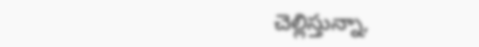చెల్లిస్తున్నా,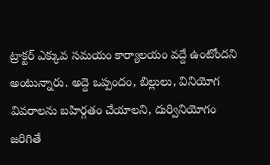ట్రాక్టర్ ఎక్కువ సమయం కార్యాలయం వద్దే ఉంటోందని అంటున్నారు. అద్దె ఒప్పందం, బిల్లులు, వినియోగ వివరాలను బహిర్గతం చేయాలని, దుర్వినియోగం జరిగితే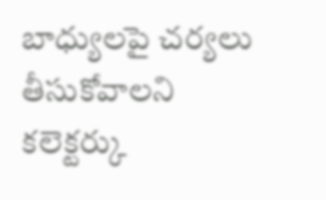బాధ్యులపై చర్యలు తీసుకోవాలని కలెక్టర్కు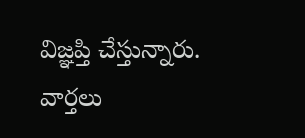విజ్ఞప్తి చేస్తున్నారు.
వార్తలు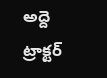అద్దె ట్రాక్టర్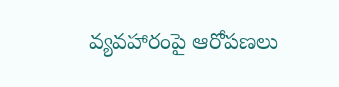వ్యవహారంపై ఆరోపణలు